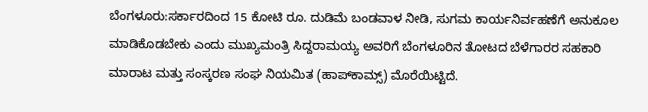ಬೆಂಗಳೂರು:ಸರ್ಕಾರದಿಂದ 15 ಕೋಟಿ ರೂ. ದುಡಿಮೆ ಬಂಡವಾಳ ನೀಡಿ, ಸುಗಮ ಕಾರ್ಯನಿರ್ವಹಣೆಗೆ ಅನುಕೂಲ ಮಾಡಿಕೊಡಬೇಕು ಎಂದು ಮುಖ್ಯಮಂತ್ರಿ ಸಿದ್ದರಾಮಯ್ಯ ಅವರಿಗೆ ಬೆಂಗಳೂರಿನ ತೋಟದ ಬೆಳೆಗಾರರ ಸಹಕಾರಿ ಮಾರಾಟ ಮತ್ತು ಸಂಸ್ಕರಣ ಸಂಘ ನಿಯಮಿತ (ಹಾಪ್‌ಕಾಮ್ಸ್) ಮೊರೆಯಿಟ್ಟಿದೆ.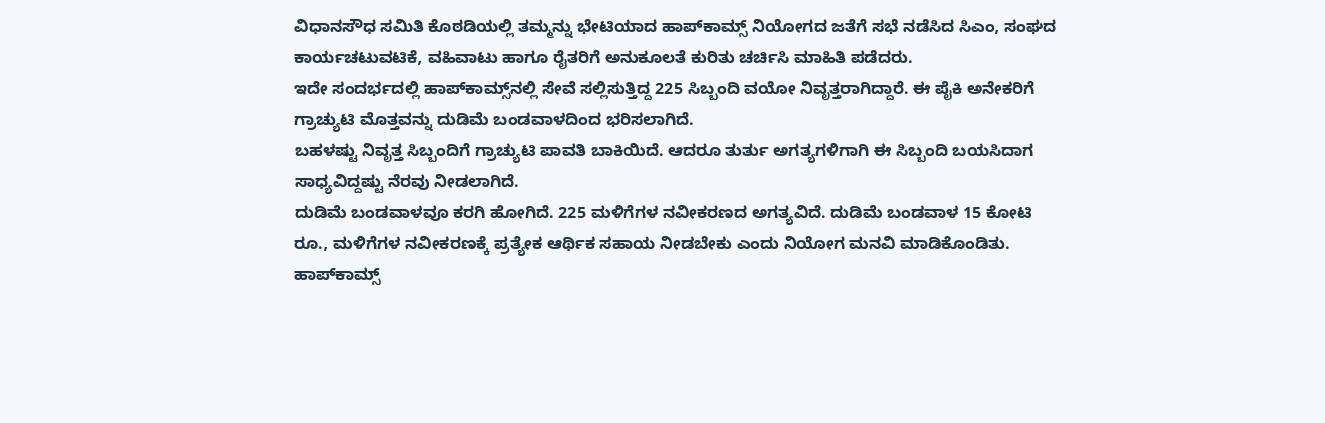ವಿಧಾನಸೌಧ ಸಮಿತಿ ಕೊಠಡಿಯಲ್ಲಿ ತಮ್ಮನ್ನು ಭೇಟಿಯಾದ ಹಾಪ್‌ಕಾಮ್ಸ್ ನಿಯೋಗದ ಜತೆಗೆ ಸಭೆ ನಡೆಸಿದ ಸಿಎಂ, ಸಂಘದ ಕಾರ್ಯಚಟುವಟಿಕೆ, ವಹಿವಾಟು ಹಾಗೂ ರೈತರಿಗೆ ಅನುಕೂಲತೆ ಕುರಿತು ಚರ್ಚಿಸಿ ಮಾಹಿತಿ ಪಡೆದರು.
ಇದೇ ಸಂದರ್ಭದಲ್ಲಿ ಹಾಪ್‌ಕಾಮ್ಸ್‌ನಲ್ಲಿ ಸೇವೆ ಸಲ್ಲಿಸುತ್ತಿದ್ದ 225 ಸಿಬ್ಬಂದಿ ವಯೋ ನಿವೃತ್ತರಾಗಿದ್ದಾರೆ. ಈ ಪೈಕಿ ಅನೇಕರಿಗೆ ಗ್ರಾಚ್ಯುಟಿ ಮೊತ್ತವನ್ನು ದುಡಿಮೆ ಬಂಡವಾಳದಿಂದ ಭರಿಸಲಾಗಿದೆ.
ಬಹಳಷ್ಟು ನಿವೃತ್ತ ಸಿಬ್ಬಂದಿಗೆ ಗ್ರಾಚ್ಯುಟಿ ಪಾವತಿ ಬಾಕಿಯಿದೆ. ಆದರೂ ತುರ್ತು ಅಗತ್ಯಗಳಿಗಾಗಿ ಈ ಸಿಬ್ಬಂದಿ ಬಯಸಿದಾಗ ಸಾಧ್ಯವಿದ್ದಷ್ಟು ನೆರವು ನೀಡಲಾಗಿದೆ.
ದುಡಿಮೆ ಬಂಡವಾಳವೂ ಕರಗಿ ಹೋಗಿದೆ. 225 ಮಳಿಗೆಗಳ ನವೀಕರಣದ ಅಗತ್ಯವಿದೆ. ದುಡಿಮೆ ಬಂಡವಾಳ 15 ಕೋಟಿ ರೂ., ಮಳಿಗೆಗಳ ನವೀಕರಣಕ್ಕೆ ಪ್ರತ್ಯೇಕ ಆರ್ಥಿಕ ಸಹಾಯ ನೀಡಬೇಕು ಎಂದು ನಿಯೋಗ ಮನವಿ ಮಾಡಿಕೊಂಡಿತು.
ಹಾಪ್‌ಕಾಮ್ಸ್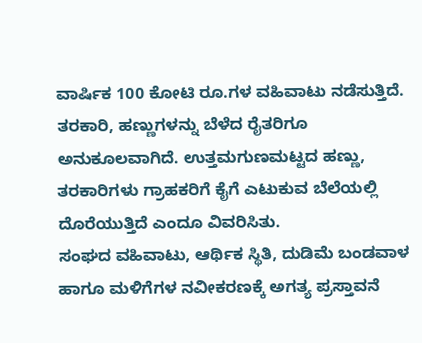ವಾರ್ಷಿಕ 100 ಕೋಟಿ ರೂ.ಗಳ ವಹಿವಾಟು ನಡೆಸುತ್ತಿದೆ. ತರಕಾರಿ, ಹಣ್ಣುಗಳನ್ನು ಬೆಳೆದ ರೈತರಿಗೂ ಅನುಕೂಲವಾಗಿದೆ. ಉತ್ತಮಗುಣಮಟ್ಟದ ಹಣ್ಣು, ತರಕಾರಿಗಳು ಗ್ರಾಹಕರಿಗೆ ಕೈಗೆ ಎಟುಕುವ ಬೆಲೆಯಲ್ಲಿ ದೊರೆಯುತ್ತಿದೆ ಎಂದೂ ವಿವರಿಸಿತು.
ಸಂಘದ ವಹಿವಾಟು, ಆರ್ಥಿಕ ಸ್ಥಿತಿ, ದುಡಿಮೆ ಬಂಡವಾಳ ಹಾಗೂ ಮಳಿಗೆಗಳ ನವೀಕರಣಕ್ಕೆ ಅಗತ್ಯ ಪ್ರಸ್ತಾವನೆ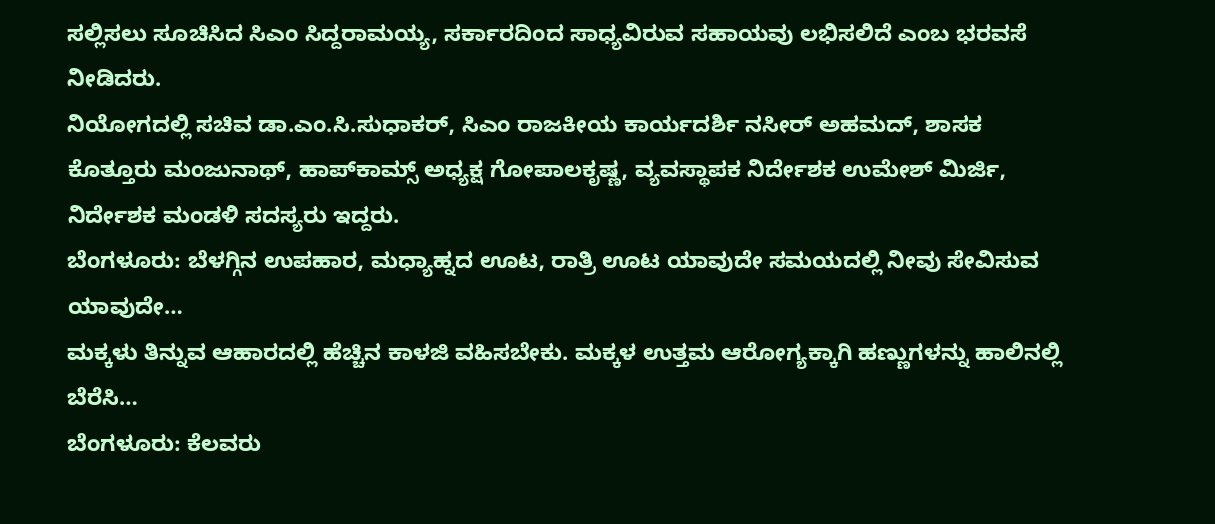ಸಲ್ಲಿಸಲು ಸೂಚಿಸಿದ ಸಿಎಂ ಸಿದ್ದರಾಮಯ್ಯ, ಸರ್ಕಾರದಿಂದ ಸಾಧ್ಯವಿರುವ ಸಹಾಯವು ಲಭಿಸಲಿದೆ ಎಂಬ ಭರವಸೆ ನೀಡಿದರು.
ನಿಯೋಗದಲ್ಲಿ ಸಚಿವ ಡಾ.ಎಂ.ಸಿ.ಸುಧಾಕರ್, ಸಿಎಂ ರಾಜಕೀಯ ಕಾರ್ಯದರ್ಶಿ ನಸೀರ್ ಅಹಮದ್, ಶಾಸಕ ಕೊತ್ತೂರು ಮಂಜುನಾಥ್, ಹಾಪ್‌ಕಾಮ್ಸ್ ಅಧ್ಯಕ್ಷ ಗೋಪಾಲಕೃಷ್ಣ, ವ್ಯವಸ್ಥಾಪಕ ನಿರ್ದೇಶಕ ಉಮೇಶ್ ಮಿರ್ಜಿ, ನಿರ್ದೇಶಕ ಮಂಡಳಿ ಸದಸ್ಯರು ಇದ್ದರು.
ಬೆಂಗಳೂರು: ಬೆಳಗ್ಗಿನ ಉಪಹಾರ, ಮಧ್ಯಾಹ್ನದ ಊಟ, ರಾತ್ರಿ ಊಟ ಯಾವುದೇ ಸಮಯದಲ್ಲಿ ನೀವು ಸೇವಿಸುವ ಯಾವುದೇ…
ಮಕ್ಕಳು ತಿನ್ನುವ ಆಹಾರದಲ್ಲಿ ಹೆಚ್ಚಿನ ಕಾಳಜಿ ವಹಿಸಬೇಕು. ಮಕ್ಕಳ ಉತ್ತಮ ಆರೋಗ್ಯಕ್ಕಾಗಿ ಹಣ್ಣುಗಳನ್ನು ಹಾಲಿನಲ್ಲಿ ಬೆರೆಸಿ…
ಬೆಂಗಳೂರು: ಕೆಲವರು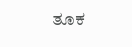ತೂಕ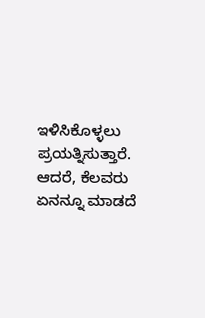ಇಳಿಸಿಕೊಳ್ಳಲು ಪ್ರಯತ್ನಿಸುತ್ತಾರೆ. ಆದರೆ, ಕೆಲವರು ಏನನ್ನೂ ಮಾಡದೆ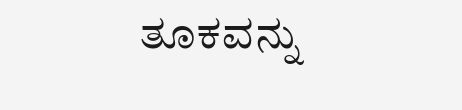ತೂಕವನ್ನು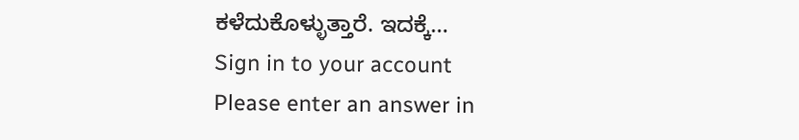ಕಳೆದುಕೊಳ್ಳುತ್ತಾರೆ. ಇದಕ್ಕೆ…
Sign in to your account
Please enter an answer in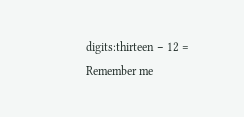digits:thirteen − 12 =
Remember me